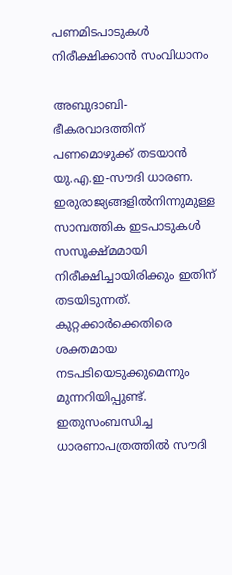പണമിടപാടുകള്‍ നിരീക്ഷിക്കാന്‍ സംവിധാനം

അബുദാബി- ഭീകരവാദത്തിന് പണമൊഴുക്ക് തടയാന്‍ യു.എ.ഇ-സൗദി ധാരണ. ഇരുരാജ്യങ്ങളില്‍നിന്നുമുള്ള സാമ്പത്തിക ഇടപാടുകള്‍ സസൂക്ഷ്മമായി നിരീക്ഷിച്ചായിരിക്കും ഇതിന് തടയിടുന്നത്. കുറ്റക്കാര്‍ക്കെതിരെ ശക്തമായ നടപടിയെടുക്കുമെന്നും മുന്നറിയിപ്പുണ്ട്.  ഇതുസംബന്ധിച്ച ധാരണാപത്രത്തില്‍ സൗദി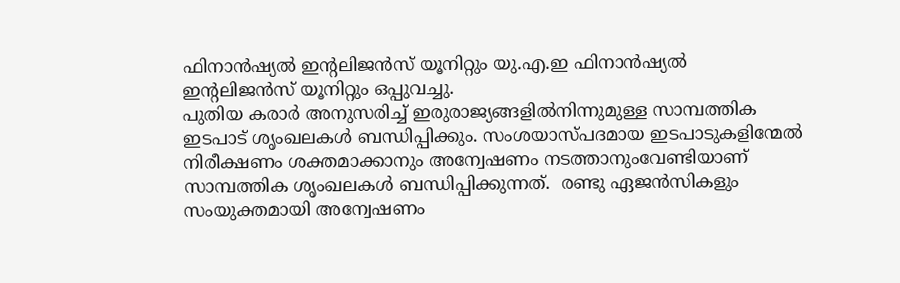ഫിനാന്‍ഷ്യല്‍ ഇന്റലിജന്‍സ് യൂനിറ്റും യു.എ.ഇ ഫിനാന്‍ഷ്യല്‍ ഇന്റലിജന്‍സ് യൂനിറ്റും ഒപ്പുവച്ചു.
പുതിയ കരാര്‍ അനുസരിച്ച് ഇരുരാജ്യങ്ങളില്‍നിന്നുമുള്ള സാമ്പത്തിക ഇടപാട് ശൃംഖലകള്‍ ബന്ധിപ്പിക്കും. സംശയാസ്പദമായ ഇടപാടുകളിന്മേല്‍ നിരീക്ഷണം ശക്തമാക്കാനും അന്വേഷണം നടത്താനുംവേണ്ടിയാണ് സാമ്പത്തിക ശൃംഖലകള്‍ ബന്ധിപ്പിക്കുന്നത്.  രണ്ടു ഏജന്‍സികളും സംയുക്തമായി അന്വേഷണം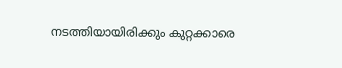നടത്തിയായിരിക്കും കുറ്റക്കാരെ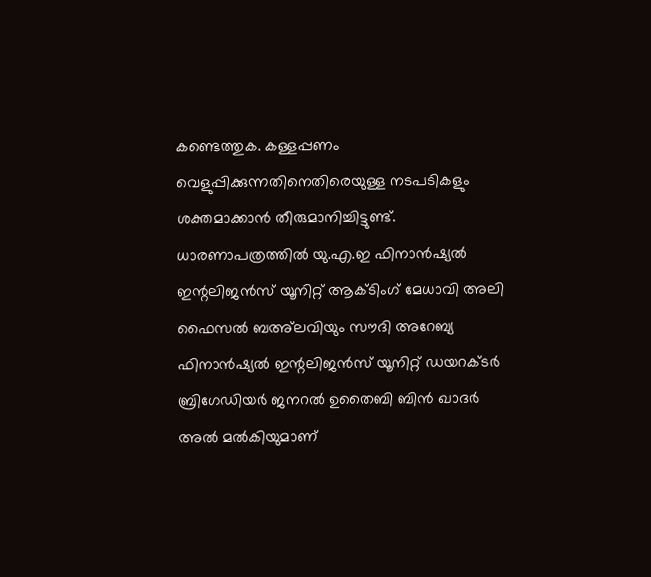കണ്ടെത്തുക. കള്ളപ്പണം വെളുപ്പിക്കുന്നതിനെതിരെയുള്ള നടപടികളും ശക്തമാക്കാന്‍ തീരുമാനിച്ചിട്ടുണ്ട്.
ധാരണാപത്രത്തില്‍ യു.എ.ഇ ഫിനാന്‍ഷ്യല്‍ ഇന്റലിജന്‍സ് യൂനിറ്റ് ആക്ടിംഗ് മേധാവി അലി ഫൈസല്‍ ബഅ്‌ലവിയും സൗദി അറേബ്യ ഫിനാന്‍ഷ്യല്‍ ഇന്റലിജന്‍സ് യൂനിറ്റ് ഡയറക്ടര്‍ ബ്രിഗേഡിയര്‍ ജനറല്‍ ഉതൈബി ബിന്‍ ഖാദര്‍ അല്‍ മല്‍കിയുമാണ്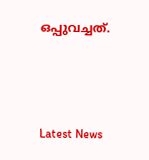ഒപ്പുവച്ചത്.



Latest News